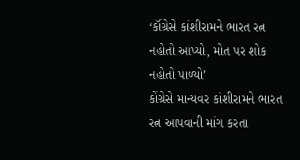‘કૉંગ્રેસે કાંશીરામને ભારત રત્ન નહોતો આપ્યો, મોત પર શોક નહોતો પાળ્યો’
કોંગ્રેસે માન્યવર કાંશીરામને ભારત રત્ન આપવાની માંગ કરતા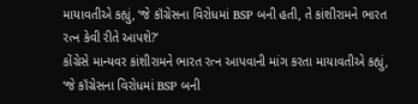માયાવતીએ કહ્યું, ‘જે કૉંગ્રેસના વિરોધમાં BSP બની હતી, તે કાંશીરામને ભારત રત્ન કેવી રીતે આપશે?’
કોંગ્રેસે માન્યવર કાંશીરામને ભારત રત્ન આપવાની માંગ કરતા માયાવતીએ કહ્યું, ‘જે કૉંગ્રેસના વિરોધમાં BSP બની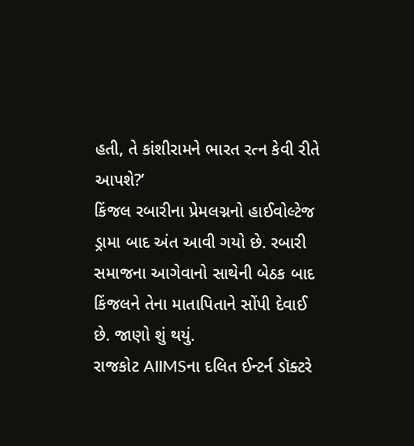હતી, તે કાંશીરામને ભારત રત્ન કેવી રીતે આપશે?’
કિંજલ રબારીના પ્રેમલગ્નનો હાઈવોલ્ટેજ ડ્રામા બાદ અંત આવી ગયો છે. રબારી સમાજના આગેવાનો સાથેની બેઠક બાદ કિંજલને તેના માતાપિતાને સોંપી દેવાઈ છે. જાણો શું થયું.
રાજકોટ AIIMSના દલિત ઈન્ટર્ન ડૉક્ટરે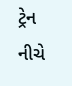ટ્રેન નીચે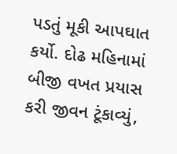પડતું મૂકી આપઘાત કર્યો. દોઢ મહિનામાં બીજી વખત પ્રયાસ કરી જીવન ટૂંકાવ્યું,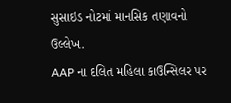સુસાઇડ નોટમાં માનસિક તણાવનો ઉલ્લેખ.
AAP ના દલિત મહિલા કાઉન્સિલર પર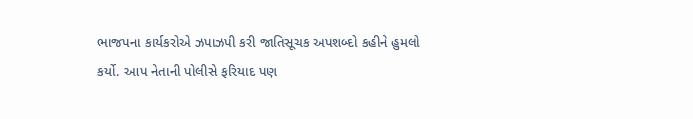ભાજપના કાર્યકરોએ ઝપાઝપી કરી જાતિસૂચક અપશબ્દો કહીને હુમલો કર્યો. આપ નેતાની પોલીસે ફરિયાદ પણ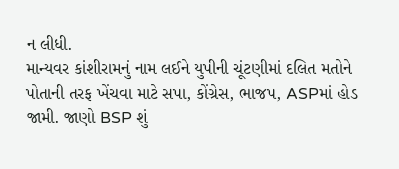ન લીધી.
માન્યવર કાંશીરામનું નામ લઈને યુપીની ચૂંટણીમાં દલિત મતોને પોતાની તરફ ખેંચવા માટે સપા, કોંગ્રેસ, ભાજપ, ASPમાં હોડ જામી. જાણો BSP શું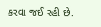કરવા જઈ રહી છે.